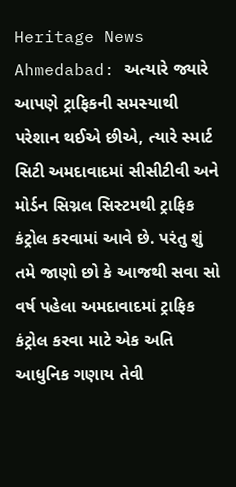Heritage News Ahmedabad: અત્યારે જ્યારે આપણે ટ્રાફિકની સમસ્યાથી પરેશાન થઈએ છીએ, ત્યારે સ્માર્ટ સિટી અમદાવાદમાં સીસીટીવી અને મોર્ડન સિગ્નલ સિસ્ટમથી ટ્રાફિક કંટ્રોલ કરવામાં આવે છે. પરંતુ શું તમે જાણો છો કે આજથી સવા સો વર્ષ પહેલા અમદાવાદમાં ટ્રાફિક કંટ્રોલ કરવા માટે એક અતિ આધુનિક ગણાય તેવી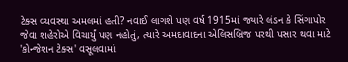ટેક્સ વ્યવસ્થા અમલમાં હતી? નવાઈ લાગશે પણ વર્ષ 1915માં જ્યારે લંડન કે સિંગાપોર જેવા શહેરોએ વિચાર્યું પણ નહોતું, ત્યારે અમદાવાદના એલિસબ્રિજ પરથી પસાર થવા માટે 'કોન્જેશન ટેક્સ' વસૂલવામાં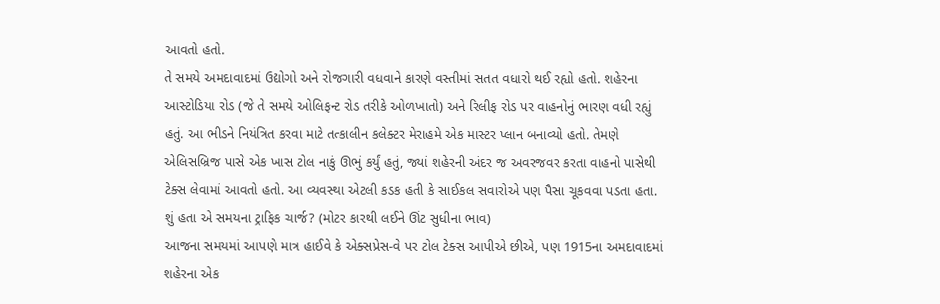આવતો હતો.
તે સમયે અમદાવાદમાં ઉદ્યોગો અને રોજગારી વધવાને કારણે વસ્તીમાં સતત વધારો થઈ રહ્યો હતો. શહેરના આસ્ટોડિયા રોડ (જે તે સમયે ઓલિફન્ટ રોડ તરીકે ઓળખાતો) અને રિલીફ રોડ પર વાહનોનું ભારણ વધી રહ્યું હતું. આ ભીડને નિયંત્રિત કરવા માટે તત્કાલીન કલેક્ટર મેરાહમે એક માસ્ટર પ્લાન બનાવ્યો હતો. તેમણે એલિસબ્રિજ પાસે એક ખાસ ટોલ નાકું ઊભું કર્યું હતું, જ્યાં શહેરની અંદર જ અવરજવર કરતા વાહનો પાસેથી ટેક્સ લેવામાં આવતો હતો. આ વ્યવસ્થા એટલી કડક હતી કે સાઈકલ સવારોએ પણ પૈસા ચૂકવવા પડતા હતા.
શું હતા એ સમયના ટ્રાફિક ચાર્જ? (મોટર કારથી લઈને ઊંટ સુધીના ભાવ)
આજના સમયમાં આપણે માત્ર હાઈવે કે એક્સપ્રેસ-વે પર ટોલ ટેક્સ આપીએ છીએ, પણ 1915ના અમદાવાદમાં શહેરના એક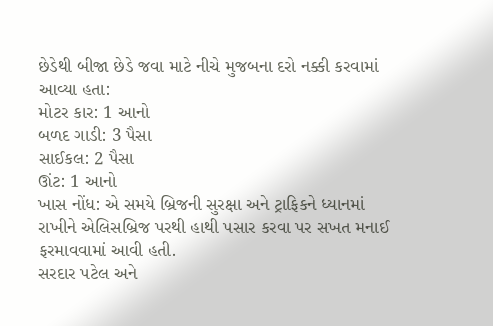છેડેથી બીજા છેડે જવા માટે નીચે મુજબના દરો નક્કી કરવામાં આવ્યા હતા:
મોટર કાર: 1 આનો
બળદ ગાડી: 3 પૈસા
સાઈકલ: 2 પૈસા
ઊંટ: 1 આનો
ખાસ નોંધ: એ સમયે બ્રિજની સુરક્ષા અને ટ્રાફિકને ધ્યાનમાં રાખીને એલિસબ્રિજ પરથી હાથી પસાર કરવા પર સખત મનાઈ ફરમાવવામાં આવી હતી.
સરદાર પટેલ અને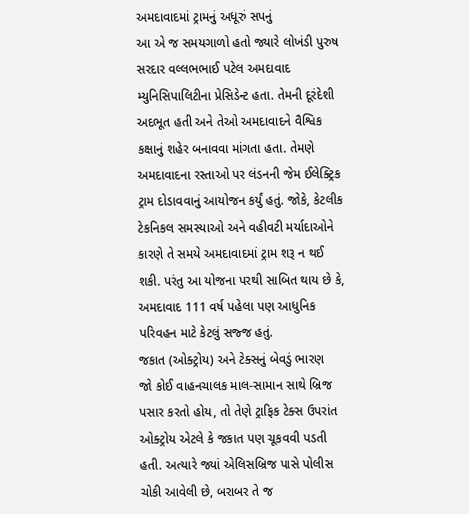અમદાવાદમાં ટ્રામનું અધૂરું સપનું
આ એ જ સમયગાળો હતો જ્યારે લોખંડી પુરુષ સરદાર વલ્લભભાઈ પટેલ અમદાવાદ મ્યુનિસિપાલિટીના પ્રેસિડેન્ટ હતા. તેમની દૂરંદેશી અદભૂત હતી અને તેઓ અમદાવાદને વૈશ્વિક કક્ષાનું શહેર બનાવવા માંગતા હતા. તેમણે અમદાવાદના રસ્તાઓ પર લંડનની જેમ ઈલેક્ટ્રિક ટ્રામ દોડાવવાનું આયોજન કર્યું હતું. જોકે, કેટલીક ટેકનિકલ સમસ્યાઓ અને વહીવટી મર્યાદાઓને કારણે તે સમયે અમદાવાદમાં ટ્રામ શરૂ ન થઈ શકી. પરંતુ આ યોજના પરથી સાબિત થાય છે કે, અમદાવાદ 111 વર્ષ પહેલા પણ આધુનિક પરિવહન માટે કેટલું સજ્જ હતું.
જકાત (ઓક્ટ્રોય) અને ટેક્સનું બેવડું ભારણ
જો કોઈ વાહનચાલક માલ-સામાન સાથે બ્રિજ પસાર કરતો હોય, તો તેણે ટ્રાફિક ટેક્સ ઉપરાંત ઓક્ટ્રોય એટલે કે જકાત પણ ચૂકવવી પડતી હતી. અત્યારે જ્યાં એલિસબ્રિજ પાસે પોલીસ ચોકી આવેલી છે, બરાબર તે જ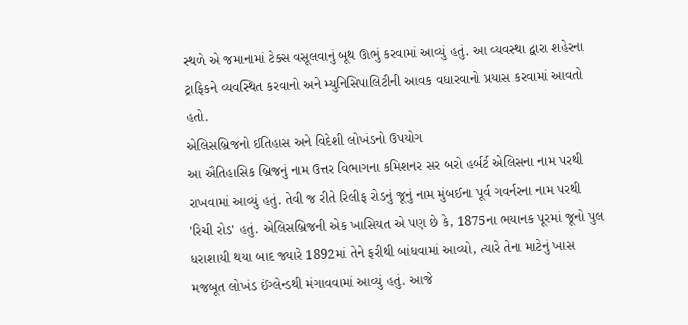સ્થળે એ જમાનામાં ટેક્સ વસૂલવાનું બૂથ ઊભું કરવામાં આવ્યું હતું. આ વ્યવસ્થા દ્વારા શહેરના ટ્રાફિકને વ્યવસ્થિત કરવાનો અને મ્યુનિસિપાલિટીની આવક વધારવાનો પ્રયાસ કરવામાં આવતો હતો.
એલિસબ્રિજનો ઈતિહાસ અને વિદેશી લોખંડનો ઉપયોગ
આ ઐતિહાસિક બ્રિજનું નામ ઉત્તર વિભાગના કમિશનર સર બરો હર્બર્ટ એલિસના નામ પરથી રાખવામાં આવ્યું હતું. તેવી જ રીતે રિલીફ રોડનું જૂનું નામ મુંબઈના પૂર્વ ગવર્નરના નામ પરથી 'રિચી રોડ' હતું. એલિસબ્રિજની એક ખાસિયત એ પણ છે કે, 1875ના ભયાનક પૂરમાં જૂનો પુલ ધરાશાયી થયા બાદ જ્યારે 1892માં તેને ફરીથી બાંધવામાં આવ્યો, ત્યારે તેના માટેનું ખાસ મજબૂત લોખંડ ઈંગ્લેન્ડથી મંગાવવામાં આવ્યું હતું. આજે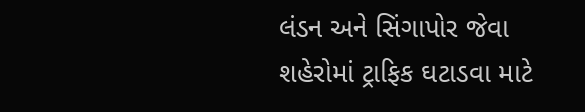લંડન અને સિંગાપોર જેવા શહેરોમાં ટ્રાફિક ઘટાડવા માટે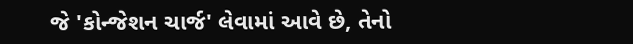જે 'કોન્જેશન ચાર્જ' લેવામાં આવે છે, તેનો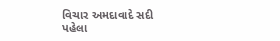વિચાર અમદાવાદે સદી પહેલા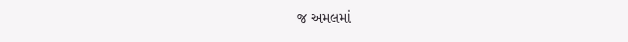જ અમલમાં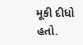મૂકી દીધો હતો.